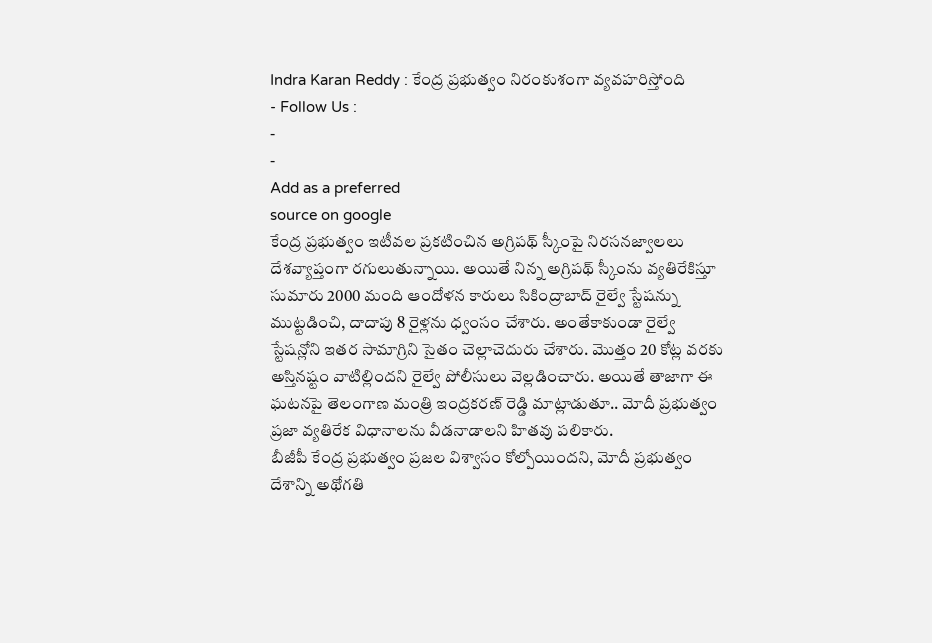Indra Karan Reddy : కేంద్ర ప్రభుత్వం నిరంకుశంగా వ్యవహరిస్తోంది
- Follow Us :
-
-
Add as a preferred
source on google
కేంద్ర ప్రభుత్వం ఇటీవల ప్రకటించిన అగ్రిపథ్ స్కీంపై నిరసనజ్వాలలు దేశవ్యాప్తంగా రగులుతున్నాయి. అయితే నిన్న అగ్రిపథ్ స్కీంను వ్యతిరేకిస్తూ సుమారు 2000 మంది ఆందోళన కారులు సికింద్రాబాద్ రైల్వే స్టేషన్ను ముట్టడించి, దాదాపు 8 రైళ్లను ధ్వంసం చేశారు. అంతేకాకుండా రైల్వే స్టేషన్లోని ఇతర సామాగ్రిని సైతం చెల్లాచెదురు చేశారు. మొత్తం 20 కోట్ల వరకు అస్తినష్టం వాటిల్లిందని రైల్వే పోలీసులు వెల్లడించారు. అయితే తాజాగా ఈ ఘటనపై తెలంగాణ మంత్రి ఇంద్రకరణ్ రెడ్డి మాట్లాడుతూ.. మోదీ ప్రభుత్వం ప్రజా వ్యతిరేక విధానాలను వీడనాడాలని హితవు పలికారు.
బీజీపీ కేంద్ర ప్రభుత్వం ప్రజల విశ్వాసం కోల్పోయిందని, మోదీ ప్రభుత్వం దేశాన్ని అథోగతి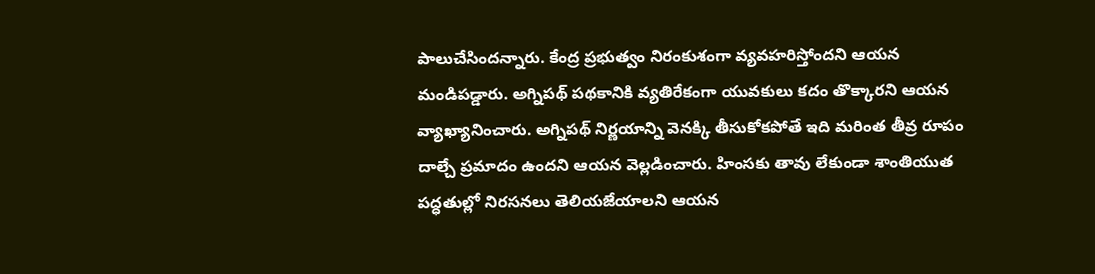పాలుచేసిందన్నారు. కేంద్ర ప్రభుత్వం నిరంకుశంగా వ్యవహరిస్తోందని ఆయన మండిపడ్డారు. అగ్నిపథ్ పథకానికి వ్యతిరేకంగా యువకులు కదం తొక్కారని ఆయన వ్యాఖ్యానించారు. అగ్నిపథ్ నిర్ణయాన్ని వెనక్కి తీసుకోకపోతే ఇది మరింత తీవ్ర రూపం దాల్చే ప్రమాదం ఉందని ఆయన వెల్లడించారు. హింసకు తావు లేకుండా శాంతియుత పద్ధతుల్లో నిరసనలు తెలియజేయాలని ఆయన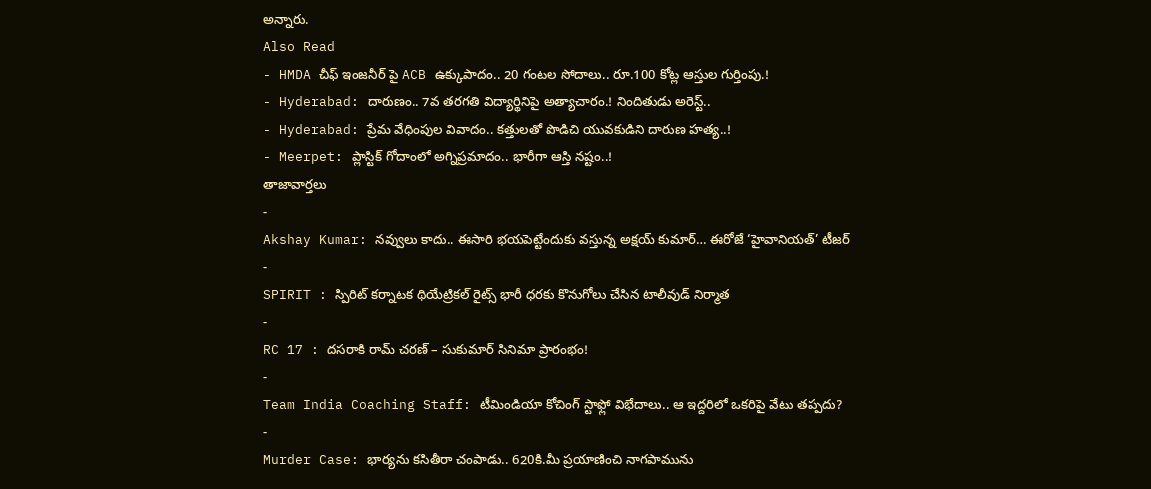అన్నారు.
Also Read
- HMDA చీఫ్ ఇంజనీర్ పై ACB ఉక్కుపాదం.. 20 గంటల సోదాలు.. రూ.100 కోట్ల ఆస్తుల గుర్తింపు.!
- Hyderabad: దారుణం.. 7వ తరగతి విద్యార్థినిపై అత్యాచారం.! నిందితుడు అరెస్ట్..
- Hyderabad: ప్రేమ వేధింపుల వివాదం.. కత్తులతో పొడిచి యువకుడిని దారుణ హత్య..!
- Meerpet: ప్లాస్టిక్ గోదాంలో అగ్నిప్రమాదం.. భారీగా ఆస్తి నష్టం..!
తాజావార్తలు
-
Akshay Kumar: నవ్వులు కాదు.. ఈసారి భయపెట్టేందుకు వస్తున్న అక్షయ్ కుమార్… ఈరోజే ‘హైవానియత్’ టీజర్
-
SPIRIT : స్పిరిట్ కర్నాటక థియేట్రికల్ రైట్స్ భారీ ధరకు కొనుగోలు చేసిన టాలీవుడ్ నిర్మాత
-
RC 17 : దసరాకి రామ్ చరణ్ – సుకుమార్ సినిమా ప్రారంభం!
-
Team India Coaching Staff: టీమిండియా కోచింగ్ స్టాఫ్లో విభేదాలు.. ఆ ఇద్దరిలో ఒకరిపై వేటు తప్పదు?
-
Murder Case: భార్యను కసితీరా చంపాడు.. 620కి.మీ ప్రయాణించి నాగపామును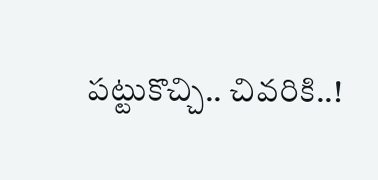పట్టుకొచ్చి.. చివరికి..!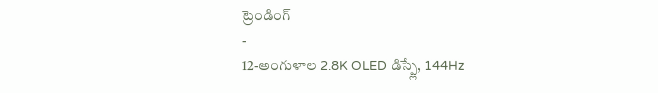ట్రెండింగ్
-
12-అంగుళాల 2.8K OLED డిస్ప్లే, 144Hz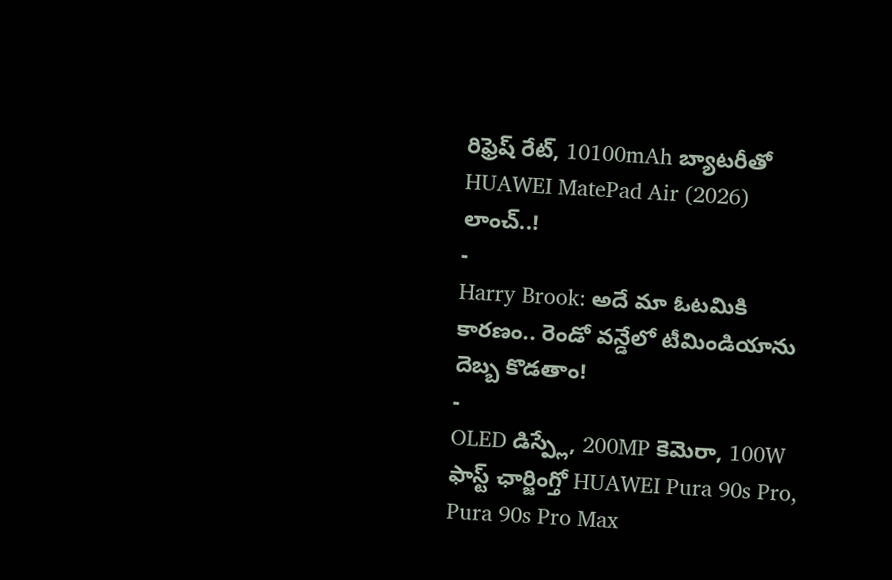రిఫ్రెష్ రేట్, 10100mAh బ్యాటరీతో HUAWEI MatePad Air (2026) లాంచ్..!
-
Harry Brook: అదే మా ఓటమికి కారణం.. రెండో వన్డేలో టీమిండియాను దెబ్బ కొడతాం!
-
OLED డిస్ప్లే, 200MP కెమెరా, 100W ఫాస్ట్ ఛార్జింగ్తో HUAWEI Pura 90s Pro, Pura 90s Pro Max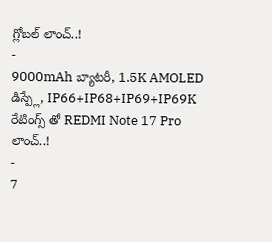గ్లోబల్ లాంచ్..!
-
9000mAh బ్యాటరీ, 1.5K AMOLED డిస్ప్లే, IP66+IP68+IP69+IP69K రేటింగ్స్ తో REDMI Note 17 Pro లాంచ్..!
-
7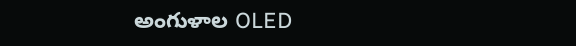అంగుళాల OLED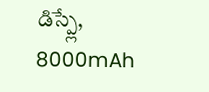డిస్ప్లే, 8000mAh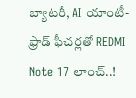బ్యాటరీ, AI యాంటీ-ఫ్రాడ్ ఫీచర్లతో REDMI Note 17 లాంచ్..!